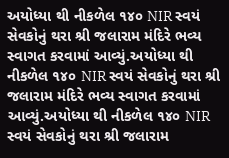અયોધ્યા થી નીકળેલ ૧૪૦ NIR સ્વયં સેવકોનું થરા શ્રી જલારામ મંદિરે ભવ્ય સ્વાગત કરવામાં આવ્યું.અયોધ્યા થી નીકળેલ ૧૪૦ NIR સ્વયં સેવકોનું થરા શ્રી જલારામ મંદિરે ભવ્ય સ્વાગત કરવામાં આવ્યું.અયોધ્યા થી નીકળેલ ૧૪૦ NIR સ્વયં સેવકોનું થરા શ્રી જલારામ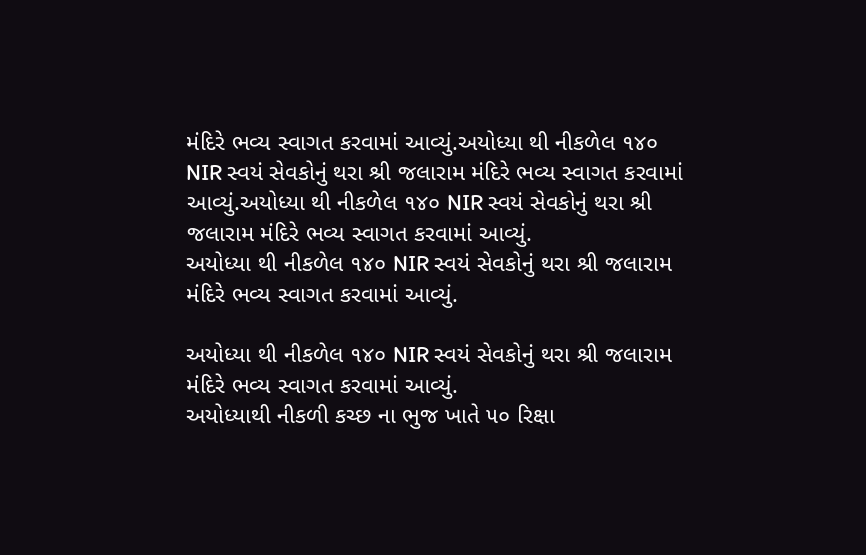મંદિરે ભવ્ય સ્વાગત કરવામાં આવ્યું.અયોધ્યા થી નીકળેલ ૧૪૦ NIR સ્વયં સેવકોનું થરા શ્રી જલારામ મંદિરે ભવ્ય સ્વાગત કરવામાં આવ્યું.અયોધ્યા થી નીકળેલ ૧૪૦ NIR સ્વયં સેવકોનું થરા શ્રી જલારામ મંદિરે ભવ્ય સ્વાગત કરવામાં આવ્યું.
અયોધ્યા થી નીકળેલ ૧૪૦ NIR સ્વયં સેવકોનું થરા શ્રી જલારામ મંદિરે ભવ્ય સ્વાગત કરવામાં આવ્યું.

અયોધ્યા થી નીકળેલ ૧૪૦ NIR સ્વયં સેવકોનું થરા શ્રી જલારામ મંદિરે ભવ્ય સ્વાગત કરવામાં આવ્યું.
અયોધ્યાથી નીકળી કચ્છ ના ભુજ ખાતે ૫૦ રિક્ષા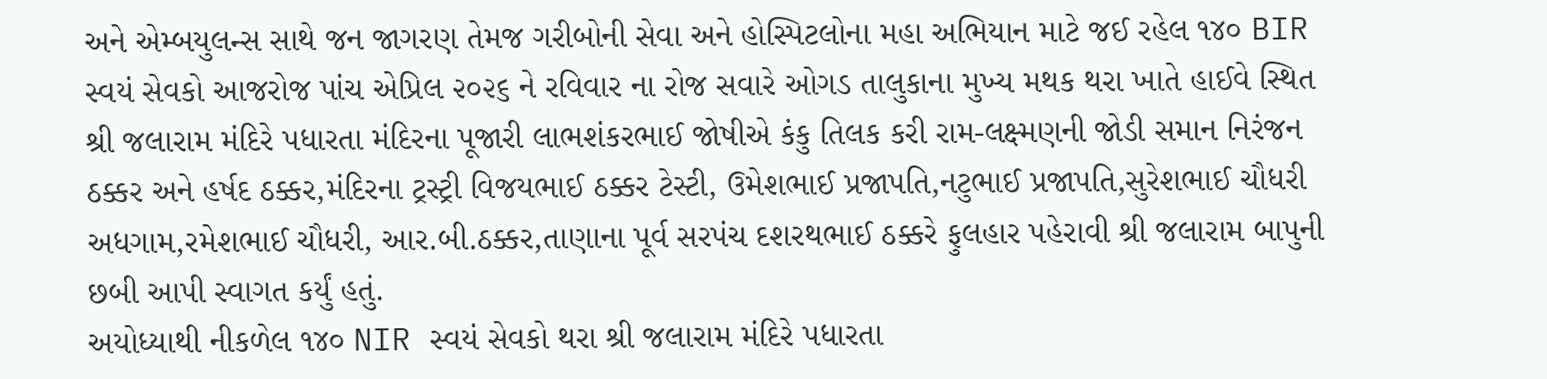અને એમ્બયુલન્સ સાથે જન જાગરણ તેમજ ગરીબોની સેવા અને હોસ્પિટલોના મહા અભિયાન માટે જઈ રહેલ ૧૪૦ BIR સ્વયં સેવકો આજરોજ પાંચ એપ્રિલ ૨૦૨૬ ને રવિવાર ના રોજ સવારે ઓગડ તાલુકાના મુખ્ય મથક થરા ખાતે હાઈવે સ્થિત શ્રી જલારામ મંદિરે પધારતા મંદિરના પૂજારી લાભશંકરભાઈ જોષીએ કંકુ તિલક કરી રામ-લક્ષ્મણની જોડી સમાન નિરંજન ઠક્કર અને હર્ષદ ઠક્કર,મંદિરના ટ્રસ્ટ્રી વિજયભાઈ ઠક્કર ટેસ્ટી, ઉમેશભાઈ પ્રજાપતિ,નટુભાઈ પ્રજાપતિ,સુરેશભાઈ ચૌધરી અધગામ,રમેશભાઈ ચૌધરી, આર.બી.ઠક્કર,તાણાના પૂર્વ સરપંચ દશરથભાઈ ઠક્કરે ફુલહાર પહેરાવી શ્રી જલારામ બાપુની છબી આપી સ્વાગત કર્યું હતું.
અયોધ્યાથી નીકળેલ ૧૪૦ NIR સ્વયં સેવકો થરા શ્રી જલારામ મંદિરે પધારતા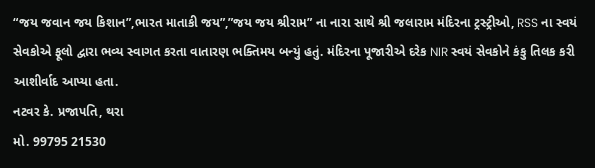“જય જવાન જય કિશાન”,ભારત માતાકી જય”,”જય જય શ્રીરામ” ના નારા સાથે શ્રી જલારામ મંદિરના ટ્રસ્ટ્રીઓ, RSS ના સ્વયં સેવકોએ ફૂલો દ્વારા ભવ્ય સ્વાગત કરતા વાતારણ ભક્તિમય બન્યું હતું. મંદિરના પૂજારીએ દરેક NIR સ્વયં સેવકોને કંકુ તિલક કરી આશીર્વાદ આપ્યા હતા.
નટવર કે. પ્રજાપતિ, થરા
મો. 99795 21530